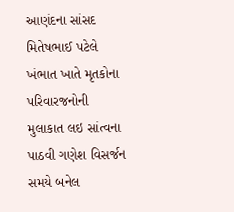આણંદના સાંસદ મિતેષભાઈ પટેલે ખંભાત ખાતે મૃતકોના પરિવારજનોની મુલાકાત લઇ સાંત્વના પાઠવી ગણેશ વિસર્જન સમયે બનેલ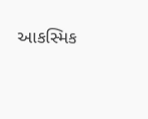આકસ્મિક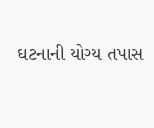ઘટનાની યોગ્ય તપાસ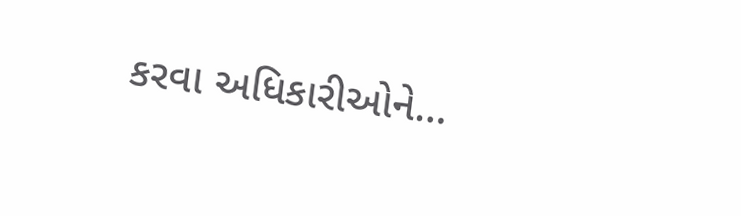કરવા અધિકારીઓને…